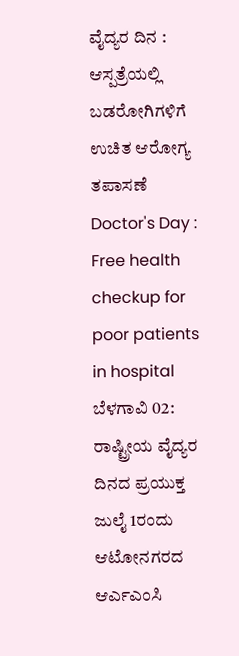ವೈದ್ಯರ ದಿನ : ಆಸ್ಪತ್ರೆಯಲ್ಲಿ ಬಡರೋಗಿಗಳಿಗೆ ಉಚಿತ ಆರೋಗ್ಯ ತಪಾಸಣೆ
Doctor's Day : Free health checkup for poor patients in hospital
ಬೆಳಗಾವಿ 02: ರಾಷ್ಟ್ರೀಯ ವೈದ್ಯರ ದಿನದ ಪ್ರಯುಕ್ತ ಜುಲೈ 1ರಂದು ಆಟೋನಗರದ ಆರ್ಎಎಂಸಿ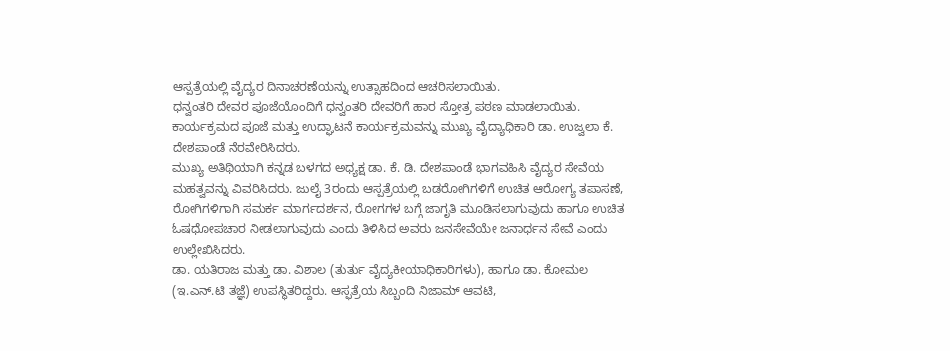ಆಸ್ಪತ್ರೆಯಲ್ಲಿ ವೈದ್ಯರ ದಿನಾಚರಣೆಯನ್ನು ಉತ್ಸಾಹದಿಂದ ಆಚರಿಸಲಾಯಿತು.
ಧನ್ವಂತರಿ ದೇವರ ಪೂಜೆಯೊಂದಿಗೆ ಧನ್ವಂತರಿ ದೇವರಿಗೆ ಹಾರ ಸ್ತೋತ್ರ ಪಠಣ ಮಾಡಲಾಯಿತು. ಕಾರ್ಯಕ್ರಮದ ಪೂಜೆ ಮತ್ತು ಉದ್ಘಾಟನೆ ಕಾರ್ಯಕ್ರಮವನ್ನು ಮುಖ್ಯ ವೈದ್ಯಾಧಿಕಾರಿ ಡಾ. ಉಜ್ವಲಾ ಕೆ. ದೇಶಪಾಂಡೆ ನೆರವೇರಿಸಿದರು.
ಮುಖ್ಯ ಅತಿಥಿಯಾಗಿ ಕನ್ನಡ ಬಳಗದ ಅಧ್ಯಕ್ಷ ಡಾ. ಕೆ. ಡಿ. ದೇಶಪಾಂಡೆ ಭಾಗವಹಿಸಿ ವೈದ್ಯರ ಸೇವೆಯ ಮಹತ್ವವನ್ನು ವಿವರಿಸಿದರು. ಜುಲೈ 3ರಂದು ಆಸ್ಪತ್ರೆಯಲ್ಲಿ ಬಡರೋಗಿಗಳಿಗೆ ಉಚಿತ ಆರೋಗ್ಯ ತಪಾಸಣೆ, ರೋಗಿಗಳಿಗಾಗಿ ಸಮರ್ಕ ಮಾರ್ಗದರ್ಶನ, ರೋಗಗಳ ಬಗ್ಗೆ ಜಾಗೃತಿ ಮೂಡಿಸಲಾಗುವುದು ಹಾಗೂ ಉಚಿತ ಓಷಧೋಪಚಾರ ನೀಡಲಾಗುವುದು ಎಂದು ತಿಳಿಸಿದ ಅವರು ಜನಸೇವೆಯೇ ಜನಾರ್ಧನ ಸೇವೆ ಎಂದು ಉಲ್ಲೇಖಿಸಿದರು.
ಡಾ. ಯತಿರಾಜ ಮತ್ತು ಡಾ. ವಿಶಾಲ (ತುರ್ತು ವೈದ್ಯಕೀಯಾಧಿಕಾರಿಗಳು), ಹಾಗೂ ಡಾ. ಕೋಮಲ (ಇ.ಎನ್.ಟಿ ತಜ್ಞೆ) ಉಪಸ್ಥಿತರಿದ್ದರು. ಆಸ್ಫತ್ರೆಯ ಸಿಬ್ಬಂದಿ ನಿಜಾಮ್ ಆವಟಿ,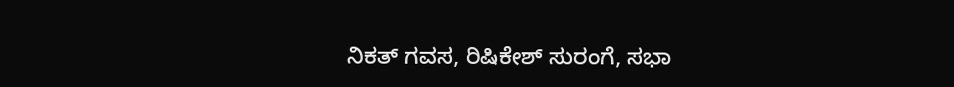ನಿಕತ್ ಗವಸ, ರಿಷಿಕೇಶ್ ಸುರಂಗೆ, ಸಭಾ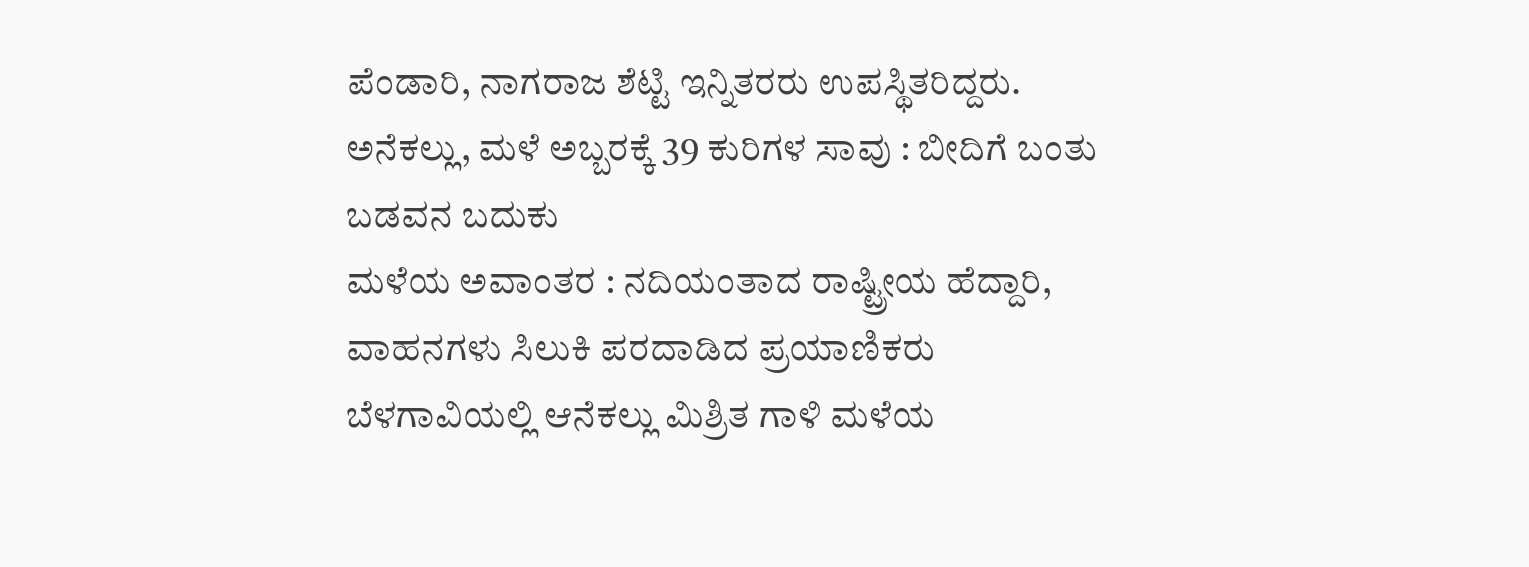ಪೆಂಡಾರಿ, ನಾಗರಾಜ ಶೆಟ್ಟಿ ಇನ್ನಿತರರು ಉಪಸ್ಥಿತರಿದ್ದರು.
ಅನೆಕಲ್ಲು, ಮಳೆ ಅಬ್ಬರಕ್ಕೆ 39 ಕುರಿಗಳ ಸಾವು : ಬೀದಿಗೆ ಬಂತು ಬಡವನ ಬದುಕು
ಮಳೆಯ ಅವಾಂತರ : ನದಿಯಂತಾದ ರಾಷ್ಟ್ರೀಯ ಹೆದ್ದಾರಿ, ವಾಹನಗಳು ಸಿಲುಕಿ ಪರದಾಡಿದ ಪ್ರಯಾಣಿಕರು
ಬೆಳಗಾವಿಯಲ್ಲಿ ಆನೆಕಲ್ಲು ಮಿಶ್ರಿತ ಗಾಳಿ ಮಳೆಯ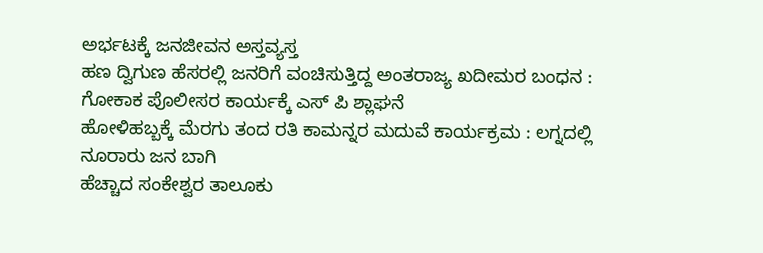ಅರ್ಭಟಕ್ಕೆ ಜನಜೀವನ ಅಸ್ತವ್ಯಸ್ತ
ಹಣ ದ್ವಿಗುಣ ಹೆಸರಲ್ಲಿ ಜನರಿಗೆ ವಂಚಿಸುತ್ತಿದ್ದ ಅಂತರಾಜ್ಯ ಖದೀಮರ ಬಂಧನ : ಗೋಕಾಕ ಪೊಲೀಸರ ಕಾರ್ಯಕ್ಕೆ ಎಸ್ ಪಿ ಶ್ಲಾಘನೆ
ಹೋಳಿಹಬ್ಬಕ್ಕೆ ಮೆರಗು ತಂದ ರತಿ ಕಾಮನ್ನರ ಮದುವೆ ಕಾರ್ಯಕ್ರಮ : ಲಗ್ನದಲ್ಲಿ ನೂರಾರು ಜನ ಬಾಗಿ
ಹೆಚ್ಚಾದ ಸಂಕೇಶ್ವರ ತಾಲೂಕು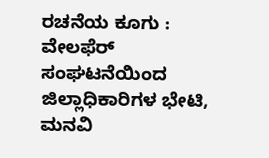ರಚನೆಯ ಕೂಗು : ವೇಲಫೆರ್ ಸಂಘಟನೆಯಿಂದ ಜಿಲ್ಲಾಧಿಕಾರಿಗಳ ಭೇಟಿ, ಮನವಿ